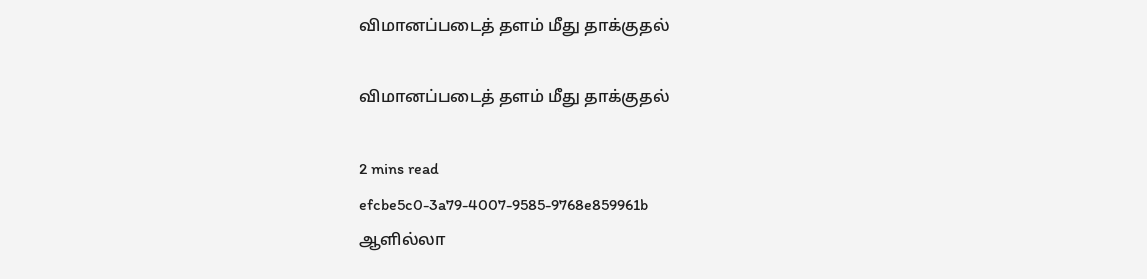விமானப்படைத் தளம் மீது தாக்குதல்

விமானப்படைத் தளம் மீது தாக்குதல்

2 mins read
efcbe5c0-3a79-4007-9585-9768e859961b
ஆளில்லா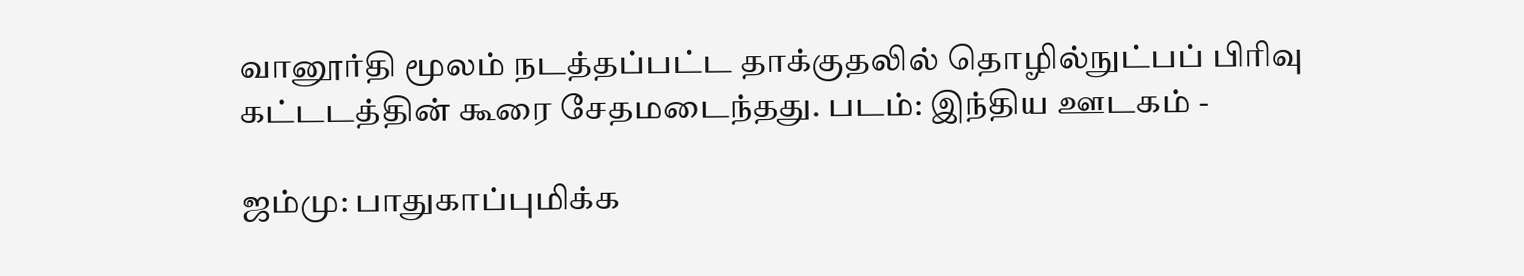வானூர்தி மூலம் நடத்தப்பட்ட தாக்குதலில் தொழில்நுட்பப் பிரிவு கட்டடத்தின் கூரை சேதமடைந்தது. படம்: இந்திய ஊடகம் -

ஜம்மு: பாதுகாப்புமிக்க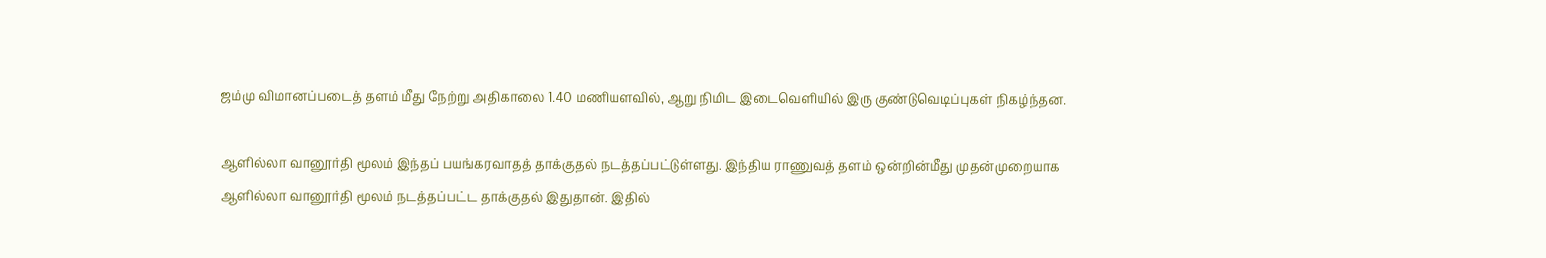ஜம்மு விமானப்படைத் தளம் மீது நேற்று அதிகாலை 1.40 மணியளவில், ஆறு நிமிட இடைவெளியில் இரு குண்டுவெடிப்புகள் நிகழ்ந்தன.

ஆளில்லா வானூர்தி மூலம் இந்தப் பயங்கரவாதத் தாக்குதல் நடத்தப்பட்டுள்ளது. இந்திய ராணுவத் தளம் ஒன்றின்மீது முதன்முறையாக ஆளில்லா வானூர்தி மூலம் நடத்தப்பட்ட தாக்குதல் இதுதான். இதில்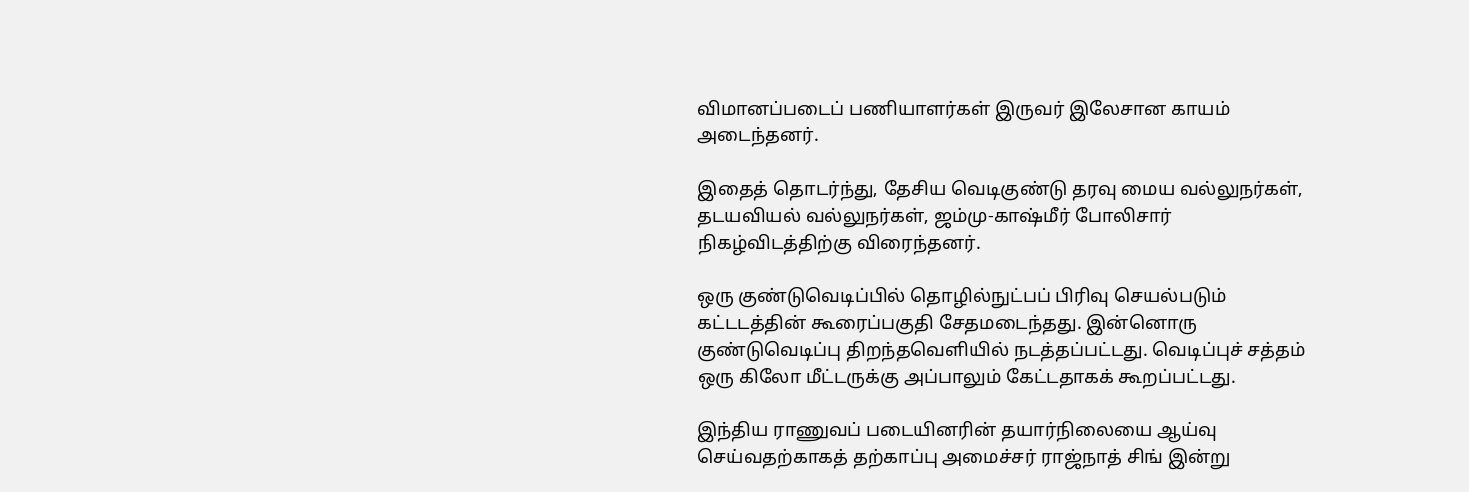விமானப்படைப் பணியாளர்கள் இருவர் இலேசான காயம் அடைந்தனர்.

இதைத் தொடர்ந்து, தேசிய வெடிகுண்டு தரவு மைய வல்லுநர்கள், தடயவியல் வல்லுநர்கள், ஜம்மு-காஷ்மீர் போலிசார் நிகழ்விடத்திற்கு விரைந்தனர்.

ஒரு குண்டுவெடிப்பில் தொழில்நுட்பப் பிரிவு செயல்படும் கட்டடத்தின் கூரைப்பகுதி சேதமடைந்தது. இன்னொரு குண்டுவெடிப்பு திறந்தவெளியில் நடத்தப்பட்டது. வெடிப்புச் சத்தம் ஒரு கிலோ மீட்டருக்கு அப்பாலும் கேட்டதாகக் கூறப்பட்டது.

இந்திய ராணுவப் படையினரின் தயார்நிலையை ஆய்வு செய்வதற்காகத் தற்காப்பு அமைச்சர் ராஜ்நாத் சிங் இன்று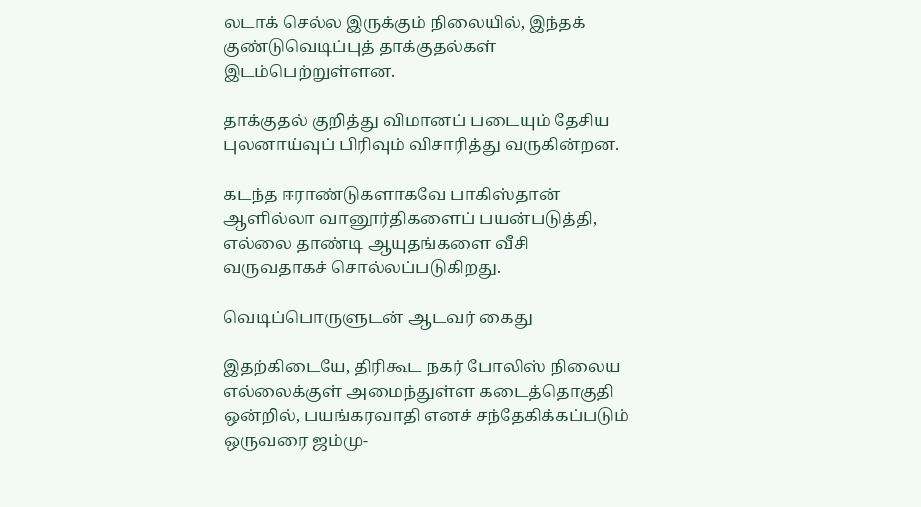லடாக் செல்ல இருக்கும் நிலையில், இந்தக் குண்டுவெடிப்புத் தாக்குதல்கள் இடம்பெற்றுள்ளன.

தாக்குதல் குறித்து விமானப் படையும் தேசிய புலனாய்வுப் பிரிவும் விசாரித்து வருகின்றன.

கடந்த ஈராண்டுகளாகவே பாகிஸ்தான் ஆளில்லா வானூர்திகளைப் பயன்படுத்தி, எல்லை தாண்டி ஆயுதங்களை வீசி வருவதாகச் சொல்லப்படுகிறது.

வெடிப்பொருளுடன் ஆடவர் கைது

இதற்கிடையே, திரிகூட நகர் போலிஸ் நிலைய எல்லைக்குள் அமைந்துள்ள கடைத்தொகுதி ஒன்றில், பயங்கரவாதி எனச் சந்தேகிக்கப்படும் ஒருவரை ஜம்மு-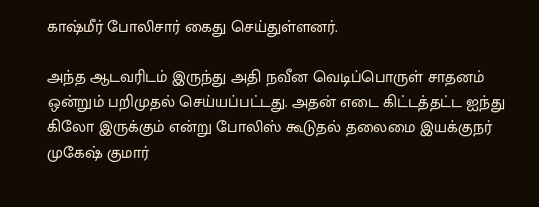காஷ்மீர் போலிசார் கைது செய்துள்ளனர்.

அந்த ஆடவரிடம் இருந்து அதி நவீன வெடிப்பொருள் சாதனம் ஒன்றும் பறிமுதல் செய்யப்பட்டது. அதன் எடை கிட்டத்தட்ட ஐந்து கிலோ இருக்கும் என்று போலிஸ் கூடுதல் தலைமை இயக்குநர் முகேஷ் குமார்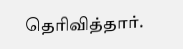தெரிவித்தார்.